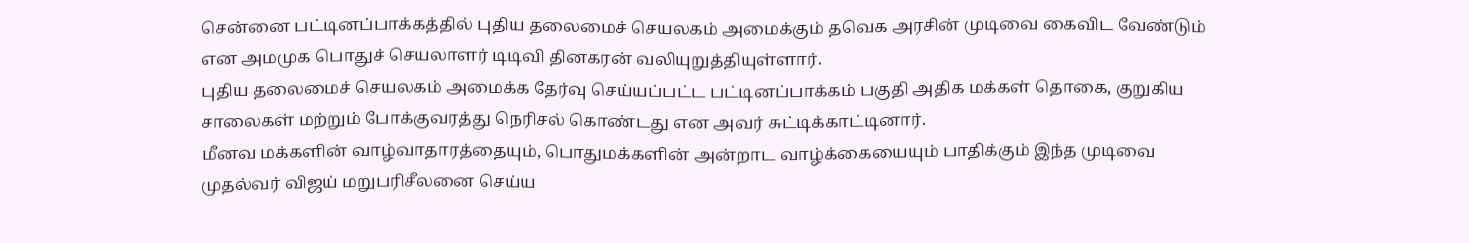சென்னை பட்டினப்பாக்கத்தில் புதிய தலைமைச் செயலகம் அமைக்கும் தவெக அரசின் முடிவை கைவிட வேண்டும் என அமமுக பொதுச் செயலாளர் டிடிவி தினகரன் வலியுறுத்தியுள்ளார்.
புதிய தலைமைச் செயலகம் அமைக்க தேர்வு செய்யப்பட்ட பட்டினப்பாக்கம் பகுதி அதிக மக்கள் தொகை, குறுகிய சாலைகள் மற்றும் போக்குவரத்து நெரிசல் கொண்டது என அவர் சுட்டிக்காட்டினார்.
மீனவ மக்களின் வாழ்வாதாரத்தையும், பொதுமக்களின் அன்றாட வாழ்க்கையையும் பாதிக்கும் இந்த முடிவை முதல்வர் விஜய் மறுபரிசீலனை செய்ய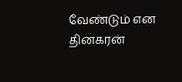வேண்டும் என தினகரன்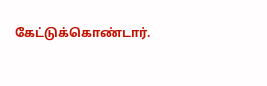கேட்டுக்கொண்டார்.